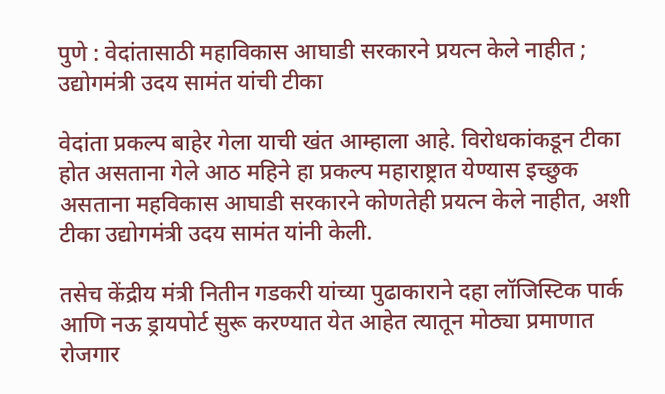पुणे : वेदांतासाठी महाविकास आघाडी सरकारने प्रयत्न केले नाहीत ; उद्योगमंत्री उदय सामंत यांची टीका

वेदांता प्रकल्प बाहेर गेला याची खंत आम्हाला आहे. विरोधकांकडून टीका होत असताना गेले आठ महिने हा प्रकल्प महाराष्ट्रात येण्यास इच्छुक असताना महविकास आघाडी सरकारने कोणतेही प्रयत्न केले नाहीत, अशी टीका उद्योगमंत्री उदय सामंत यांनी केली.

तसेच केंद्रीय मंत्री नितीन गडकरी यांच्या पुढाकाराने दहा लॉजिस्टिक पार्क आणि नऊ ड्रायपोर्ट सुरू करण्यात येत आहेत त्यातून मोठ्या प्रमाणात रोजगार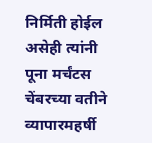निर्मिती होईल असेही त्यांनी पूना मर्चंटस चेंबरच्या वतीने व्यापारमहर्षी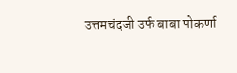उत्तमचंदजी उर्फ बाबा पोकर्णा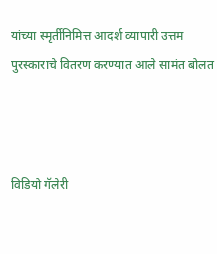यांच्या स्मृर्तीनिमित्त आदर्श व्यापारी उत्तम पुरस्काराचे वितरण करण्यात आले सामंत बोलत



विडियो गॅलेरी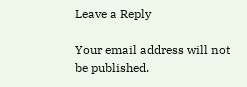Leave a Reply

Your email address will not be published.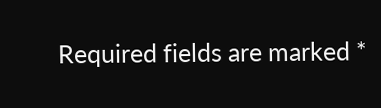Required fields are marked *